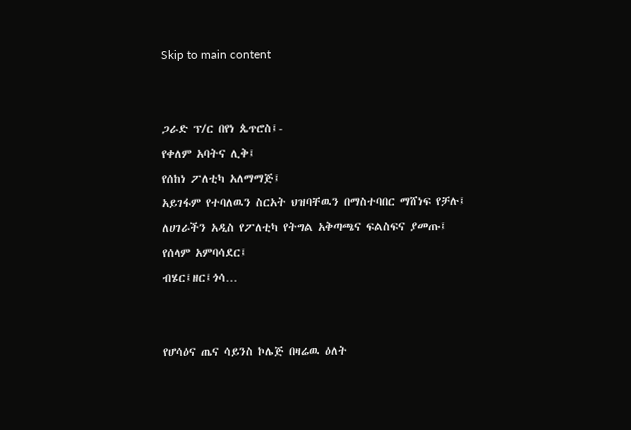Skip to main content


ጋራድ ፕ/ር በየነ ጴጥሮስ፤-
የቀለም አባትና ሊቅ፤
የሰከነ ፖለቲካ አለማማጅ፤
አይገፋም የተባለዉን ስርአት ህዝባቸዉን በማስተባበር ማሸነፍ የቻሉ፤
ለሀገራችን አዲስ የፖለቲካ የትግል አቅጣጫና ፍልስፍና ያመጡ፤
የሰላም አምባሳደር፤
ብሄር፤ዘር፤ጎሳ…


የሆሳዕና ጤና ሳይንስ ኮሌጅ በዛሬዉ ዕለት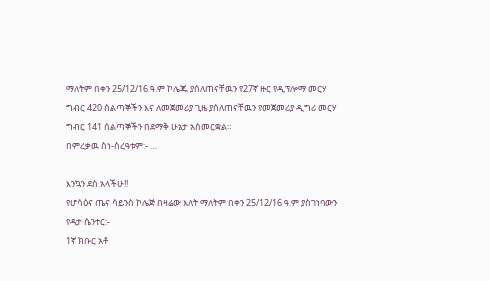ማለትም በቀን 25/12/16 ዓ.ም ኮሌጁ ያሰለጠናቸዉን የ27ኛ ዙር የዲፕሎማ መርሃ ግብር 420 ሰልጣኞችን እና ለመጀመሪያ ጊዜ ያሰለጠናቸዉን የመጀመሪያ ዲግሪ መርሃ ግብር 141 ሰልጣኞችን በደማቅ ሁኔታ አስመርቋል፡፡
በምረቃዉ ስነ-ስረዓቱም:- …

እንኳን ደስ አላችሁ!!
የሆሳዕና ጤና ሳይንስ ኮሌጅ በዛሬው እለት ማለትም በቀን 25/12/16 ዓ.ም ያስገነባውን የዳታ ሴንተር:-
1ኛ ክቡር አቶ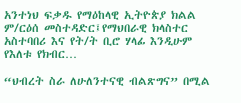አንተነህ ፍቃዱ የማዕከላዊ ኢትዮጵያ ክልል ም/ርዕሰ መስተዳድር፤የማህበራዊ ክላስተር አስተባበሪ እና የት/ት ቢሮ ሃላፊ እንዲሁም የእለቱ የክብር…

“ህብረት ስራ ለሁለንተናዊ ብልጽግና” በሚል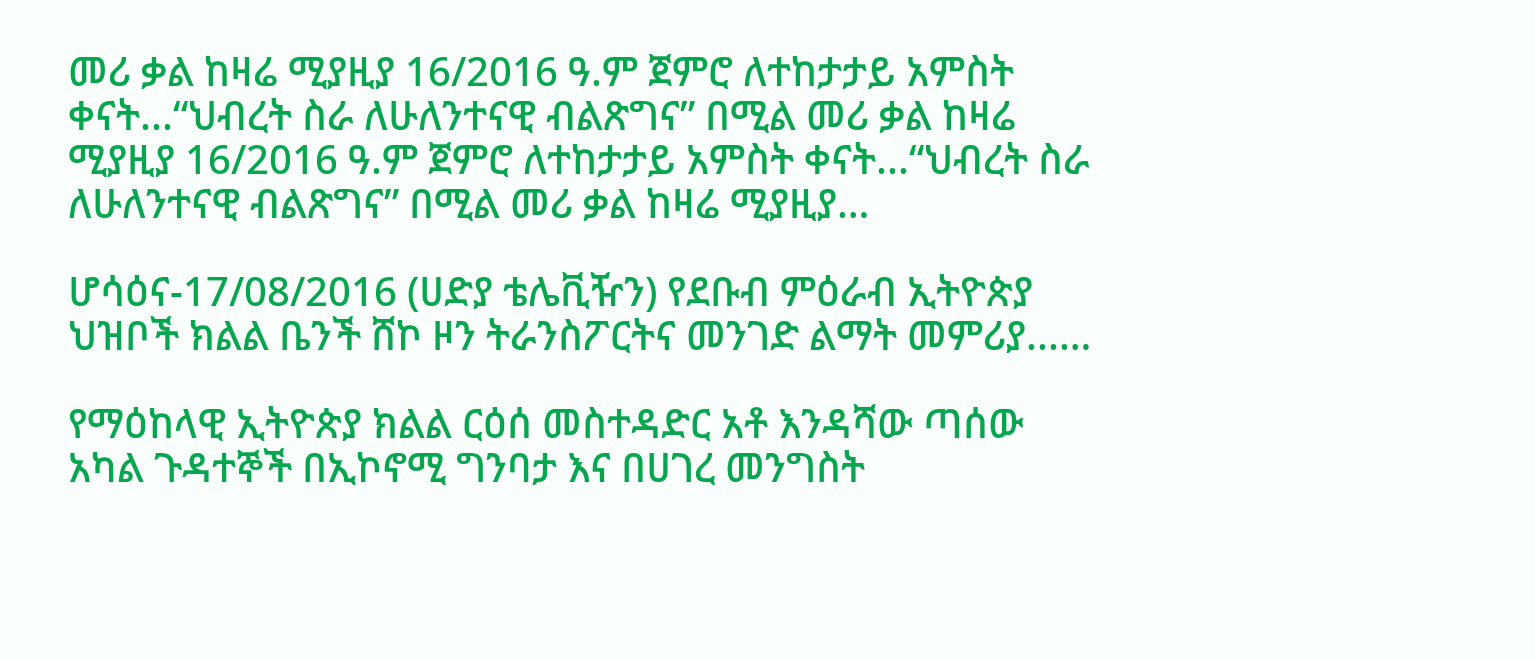መሪ ቃል ከዛሬ ሚያዚያ 16/2016 ዓ.ም ጀምሮ ለተከታታይ አምስት ቀናት...“ህብረት ስራ ለሁለንተናዊ ብልጽግና” በሚል መሪ ቃል ከዛሬ ሚያዚያ 16/2016 ዓ.ም ጀምሮ ለተከታታይ አምስት ቀናት...“ህብረት ስራ ለሁለንተናዊ ብልጽግና” በሚል መሪ ቃል ከዛሬ ሚያዚያ…

ሆሳዕና-17/08/2016 (ሀድያ ቴሌቪዥን) የደቡብ ምዕራብ ኢትዮጵያ ህዝቦች ክልል ቤንች ሸኮ ዞን ትራንስፖርትና መንገድ ልማት መምሪያ...…

የማዕከላዊ ኢትዮጵያ ክልል ርዕሰ መስተዳድር አቶ እንዳሻው ጣሰው አካል ጉዳተኞች በኢኮኖሚ ግንባታ እና በሀገረ መንግስት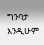ግንባታ እንዲሁም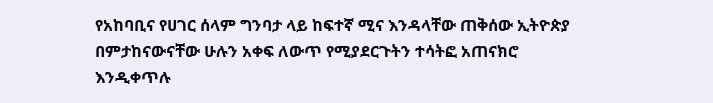የአከባቢና የሀገር ሰላም ግንባታ ላይ ከፍተኛ ሚና እንዳላቸው ጠቅሰው ኢትዮጵያ በምታከናውናቸው ሁሉን አቀፍ ለውጥ የሚያደርጉትን ተሳትፎ አጠናክሮ እንዲቀጥሉ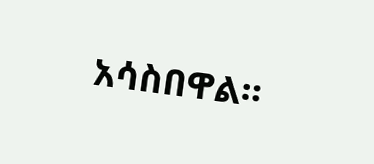አሳስበዋል።